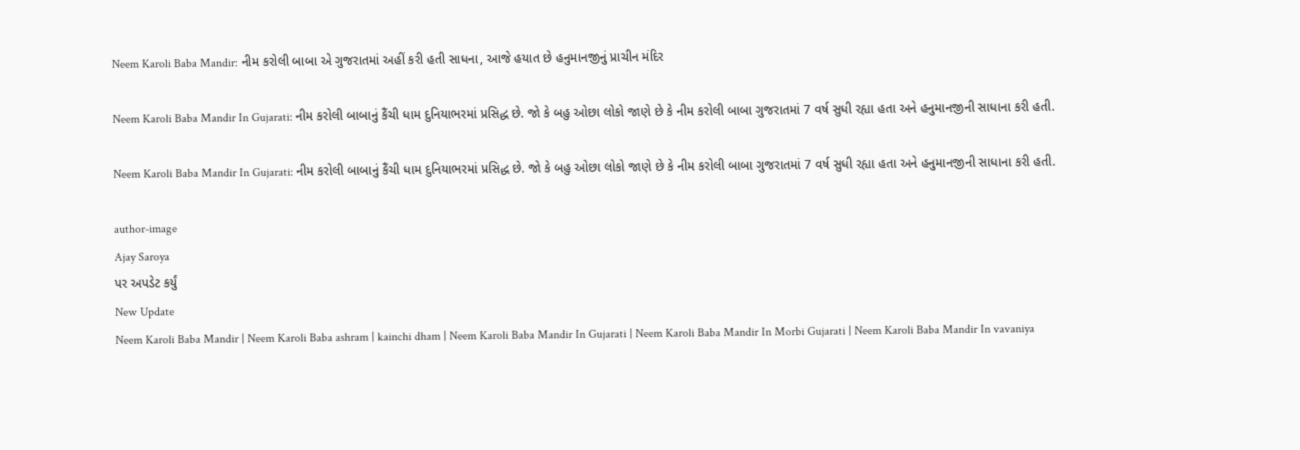Neem Karoli Baba Mandir: નીમ કરોલી બાબા એ ગુજરાતમાં અહીં કરી હતી સાધના, આજે હયાત છે હનુમાનજીનું પ્રાચીન મંદિર

Neem Karoli Baba Mandir In Gujarati: નીમ કરોલી બાબાનું કૈંચી ધામ દુનિયાભરમાં પ્રસિદ્ધ છે. જો કે બહુ ઓછા લોકો જાણે છે કે નીમ કરોલી બાબા ગુજરાતમાં 7 વર્ષ સુધી રહ્યા હતા અને હનુમાનજીની સાધાના કરી હતી.

Neem Karoli Baba Mandir In Gujarati: નીમ કરોલી બાબાનું કૈંચી ધામ દુનિયાભરમાં પ્રસિદ્ધ છે. જો કે બહુ ઓછા લોકો જાણે છે કે નીમ કરોલી બાબા ગુજરાતમાં 7 વર્ષ સુધી રહ્યા હતા અને હનુમાનજીની સાધાના કરી હતી.

author-image
Ajay Saroya
પર અપડેટ કર્યું
New Update
Neem Karoli Baba Mandir | Neem Karoli Baba ashram | kainchi dham | Neem Karoli Baba Mandir In Gujarati | Neem Karoli Baba Mandir In Morbi Gujarati | Neem Karoli Baba Mandir In vavaniya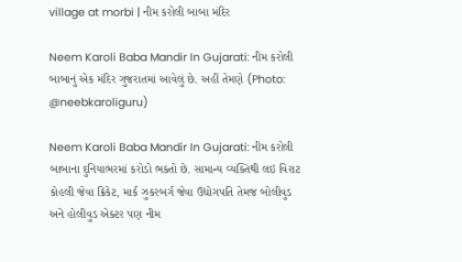village at morbi | નીમ કરોલી બાબા મંદિર

Neem Karoli Baba Mandir In Gujarati: નીમ કરોલી બાબાનું એક મંદિર ગુજરાતમાં આવેલું છે. અહીં તેમણે (Photo: @neebkaroliguru)

Neem Karoli Baba Mandir In Gujarati: નીમ કરોલી બાબાના દુનિયાભરમાં કરોડો ભક્તો છે. સામાન્ય વ્યક્તિથી લઇ વિરાટ કોહલી જેવા ક્રિકેટ, માર્ક ઝુકરબર્ગ જેવા ઉદ્યોગપતિ તેમજ બોલીવુડ અને હોલીવુડ એક્ટર પણ નીમ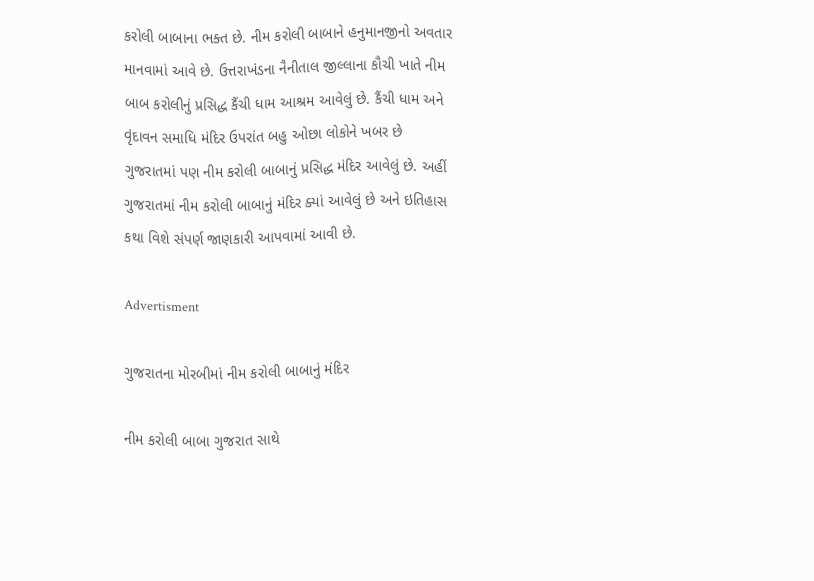કરોલી બાબાના ભક્ત છે. નીમ કરોલી બાબાને હનુમાનજીનો અવતાર માનવામાં આવે છે. ઉત્તરાખંડના નૈનીતાલ જીલ્લાના કૌચી ખાતે નીમ બાબ કરોલીનું પ્રસિદ્ધ કૈંચી ધામ આશ્રમ આવેલું છે. કૈંચી ધામ અને વૃંદાવન સમાધિ મંદિર ઉપરાંત બહુ ઓછા લોકોને ખબર છે ગુજરાતમાં પણ નીમ કરોલી બાબાનું પ્રસિદ્ધ મંદિર આવેલું છે. અહીં ગુજરાતમાં નીમ કરોલી બાબાનું મંદિર ક્યાં આવેલું છે અને ઇતિહાસ કથા વિશે સંપર્ણ જાણકારી આપવામાં આવી છે.

Advertisment

ગુજરાતના મોરબીમાં નીમ કરોલી બાબાનું મંદિર

નીમ કરોલી બાબા ગુજરાત સાથે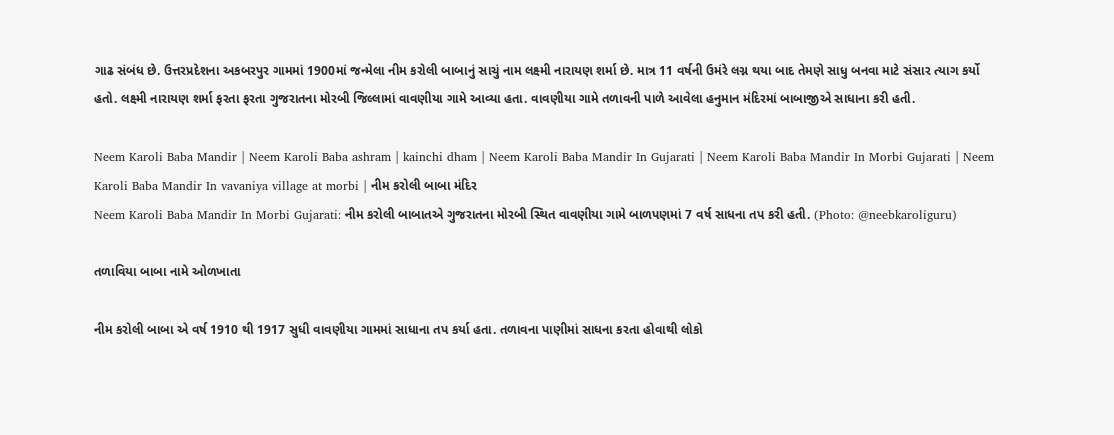ગાઢ સંબંધ છે. ઉત્તરપ્રદેશના અકબરપુર ગામમાં 1900માં જન્મેલા નીમ કરોલી બાબાનું સાચું નામ લક્ષ્મી નારાયણ શર્મા છે. માત્ર 11 વર્ષની ઉમંરે લગ્ન થયા બાદ તેમણે સાધુ બનવા માટે સંસાર ત્યાગ કર્યો હતો. લક્ષ્મી નારાયણ શર્મા ફરતા ફરતા ગુજરાતના મોરબી જિલ્લામાં વાવણીયા ગામે આવ્યા હતા. વાવણીયા ગામે તળાવની પાળે આવેલા હનુમાન મંદિરમાં બાબાજીએ સાધાના કરી હતી.

Neem Karoli Baba Mandir | Neem Karoli Baba ashram | kainchi dham | Neem Karoli Baba Mandir In Gujarati | Neem Karoli Baba Mandir In Morbi Gujarati | Neem Karoli Baba Mandir In vavaniya village at morbi | નીમ કરોલી બાબા મંદિર
Neem Karoli Baba Mandir In Morbi Gujarati: નીમ કરોલી બાબાતએ ગુજરાતના મોરબી સ્થિત વાવણીયા ગામે બાળપણમાં 7 વર્ષ સાધના તપ કરી હતી. (Photo: @neebkaroliguru)

તળાવિયા બાબા નામે ઓળખાતા

નીમ કરોલી બાબા એ વર્ષ 1910 થી 1917 સુધી વાવણીયા ગામમાં સાધાના તપ કર્યા હતા. તળાવના પાણીમાં સાધના કરતા હોવાથી લોકો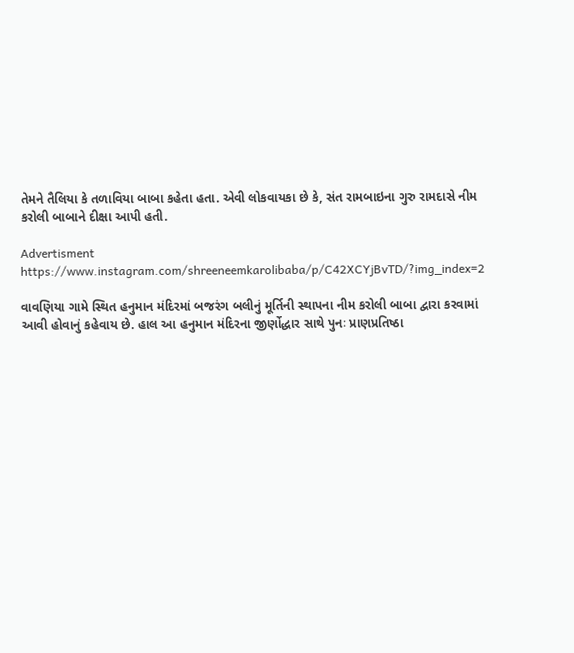તેમને તૈલિયા કે તળાવિયા બાબા કહેતા હતા. એવી લોકવાયકા છે કે, સંત રામબાઇના ગુરુ રામદાસે નીમ કરોલી બાબાને દીક્ષા આપી હતી.

Advertisment
https://www.instagram.com/shreeneemkarolibaba/p/C42XCYjBvTD/?img_index=2

વાવણિયા ગામે સ્થિત હનુમાન મંદિરમાં બજરંગ બલીનું મૂર્તિની સ્થાપના નીમ કરોલી બાબા દ્વારા કરવામાં આવી હોવાનું કહેવાય છે. હાલ આ હનુમાન મંદિરના જીર્ણોદ્ધાર સાથે પુનઃ પ્રાણપ્રતિષ્ઠા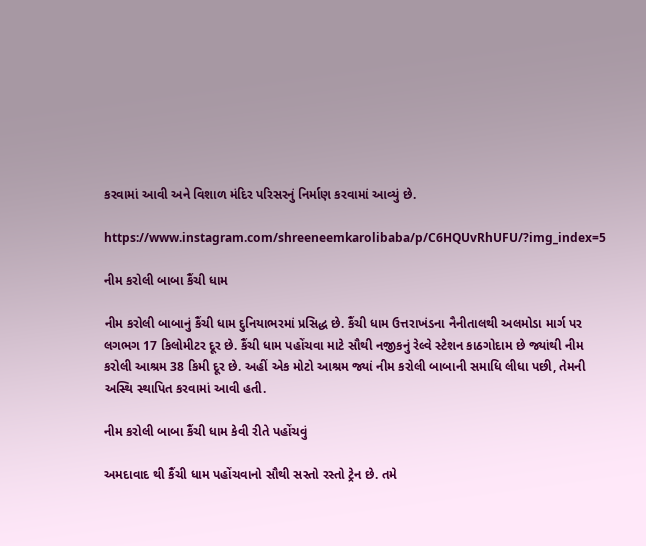કરવામાં આવી અને વિશાળ મંદિર પરિસરનું નિર્માણ કરવામાં આવ્યું છે.

https://www.instagram.com/shreeneemkarolibaba/p/C6HQUvRhUFU/?img_index=5

નીમ કરોલી બાબા કૈંચી ધામ

નીમ કરોલી બાબાનું કૈંચી ધામ દુનિયાભરમાં પ્રસિદ્ધ છે. કૈંચી ધામ ઉત્તરાખંડના નૈનીતાલથી અલમોડા માર્ગ પર લગભગ 17 કિલોમીટર દૂર છે. કૈંચી ધામ પહોંચવા માટે સૌથી નજીકનું રેલ્વે સ્ટેશન કાઠગોદામ છે જ્યાંથી નીમ કરોલી આશ્રમ 38 કિમી દૂર છે. અહીં એક મોટો આશ્રમ જ્યાં નીમ કરોલી બાબાની સમાધિ લીધા પછી, તેમની અસ્થિ સ્થાપિત કરવામાં આવી હતી.

નીમ કરોલી બાબા કૈંચી ધામ કેવી રીતે પહોંચવું

અમદાવાદ થી કૈંચી ધામ પહોંચવાનો સૌથી સસ્તો રસ્તો ટ્રેન છે. તમે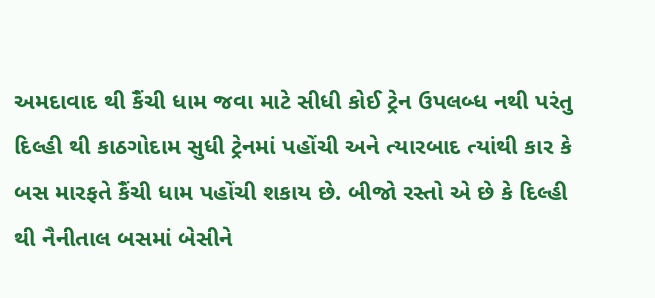અમદાવાદ થી કૈંચી ધામ જવા માટે સીધી કોઈ ટ્રેન ઉપલબ્ધ નથી પરંતુ દિલ્હી થી કાઠગોદામ સુધી ટ્રેનમાં પહોંચી અને ત્યારબાદ ત્યાંથી કાર કે બસ મારફતે કૈંચી ધામ પહોંચી શકાય છે. બીજો રસ્તો એ છે કે દિલ્હી થી નૈનીતાલ બસમાં બેસીને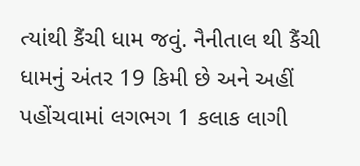ત્યાંથી કૈંચી ધામ જવું. નૈનીતાલ થી કૈંચી ધામનું અંતર 19 કિમી છે અને અહીં પહોંચવામાં લગભગ 1 કલાક લાગી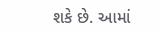શકે છે. આમાં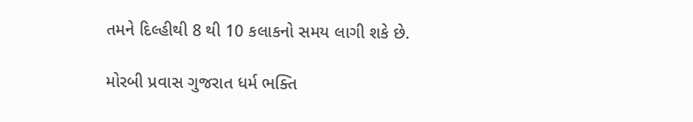તમને દિલ્હીથી 8 થી 10 કલાકનો સમય લાગી શકે છે.

મોરબી પ્રવાસ ગુજરાત ધર્મ ભક્તિ